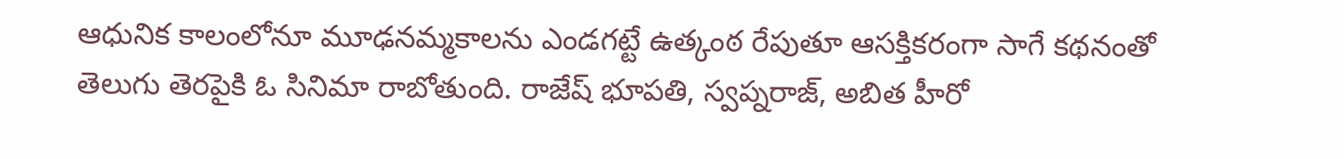ఆధునిక కాలంలోనూ మూఢనమ్మకాలను ఎండగట్టే ఉత్కంఠ రేపుతూ ఆసక్తికరంగా సాగే కథనంతో తెలుగు తెరపైకి ఓ సినిమా రాబోతుంది. రాజేష్ భూపతి, స్వప్నరాజ్, అబిత హీరో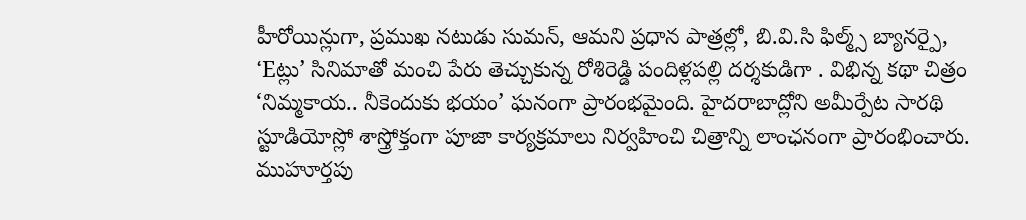హీరోయిన్లుగా, ప్రముఖ నటుడు సుమన్, ఆమని ప్రధాన పాత్రల్లో, బి.వి.సి ఫిల్మ్స్ బ్యానర్పై, ‘Eట్లు’ సినిమాతో మంచి పేరు తెచ్చుకున్న రోశిరెడ్డి పందిళ్లపల్లి దర్శకుడిగా . విభిన్న కథా చిత్రం ‘నిమ్మకాయ.. నీకెందుకు భయం’ ఘనంగా ప్రారంభమైంది. హైదరాబాద్లోని అమీర్పేట సారథి స్టూడియోస్లో శాస్త్రోక్తంగా పూజా కార్యక్రమాలు నిర్వహించి చిత్రాన్ని లాంఛనంగా ప్రారంభించారు. ముహూర్తపు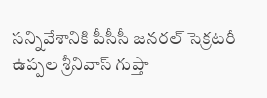సన్నివేశానికి పీసీసీ జనరల్ సెక్రటరీ ఉప్పల శ్రీనివాస్ గుప్తా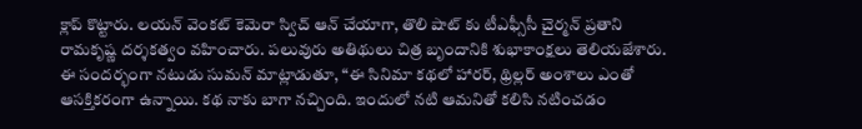క్లాప్ కొట్టారు. లయన్ వెంకట్ కెమెరా స్విచ్ ఆన్ చేయాగా, తొలి షాట్ కు టీఎఫ్సీసీ చైర్మన్ ప్రతాని రామకృష్ణ దర్శకత్వం వహించారు. పలువురు అతిథులు చిత్ర బృందానికి శుభాకాంక్షలు తెలియజేశారు. ఈ సందర్భంగా నటుడు సుమన్ మాట్లాడుతూ, “ఈ సినిమా కథలో హారర్, థ్రిల్లర్ అంశాలు ఎంతో ఆసక్తికరంగా ఉన్నాయి. కథ నాకు బాగా నచ్చింది. ఇందులో నటి ఆమనితో కలిసి నటించడం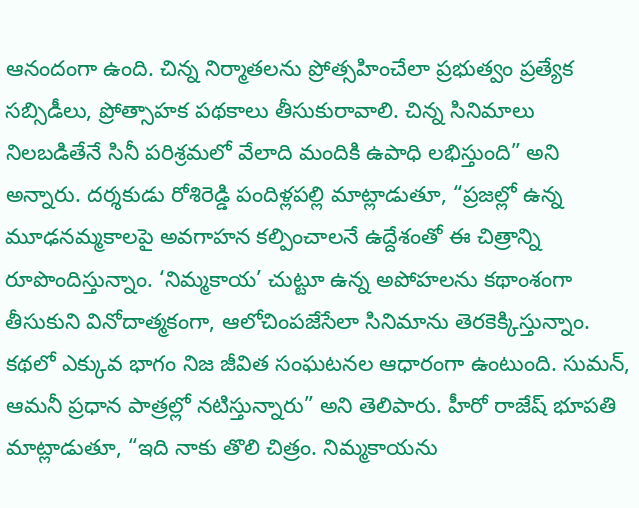ఆనందంగా ఉంది. చిన్న నిర్మాతలను ప్రోత్సహించేలా ప్రభుత్వం ప్రత్యేక సబ్సిడీలు, ప్రోత్సాహక పథకాలు తీసుకురావాలి. చిన్న సినిమాలు నిలబడితేనే సినీ పరిశ్రమలో వేలాది మందికి ఉపాధి లభిస్తుంది” అని అన్నారు. దర్శకుడు రోశిరెడ్డి పందిళ్లపల్లి మాట్లాడుతూ, “ప్రజల్లో ఉన్న మూఢనమ్మకాలపై అవగాహన కల్పించాలనే ఉద్దేశంతో ఈ చిత్రాన్ని రూపొందిస్తున్నాం. ‘నిమ్మకాయ’ చుట్టూ ఉన్న అపోహలను కథాంశంగా తీసుకుని వినోదాత్మకంగా, ఆలోచింపజేసేలా సినిమాను తెరకెక్కిస్తున్నాం. కథలో ఎక్కువ భాగం నిజ జీవిత సంఘటనల ఆధారంగా ఉంటుంది. సుమన్, ఆమనీ ప్రధాన పాత్రల్లో నటిస్తున్నారు” అని తెలిపారు. హీరో రాజేష్ భూపతి మాట్లాడుతూ, “ఇది నాకు తొలి చిత్రం. నిమ్మకాయను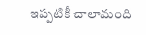ఇప్పటికీ చాలామంది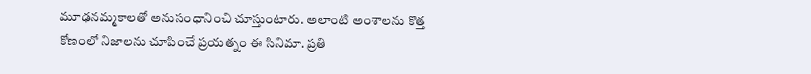మూఢనమ్మకాలతో అనుసంధానించి చూస్తుంటారు. అలాంటి అంశాలను కొత్త కోణంలో నిజాలను చూపించే ప్రయత్నం ఈ సినిమా. ప్రతి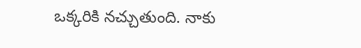ఒక్కరికి నచ్చుతుంది. నాకు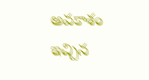అవకాశం ఇచ్చిన